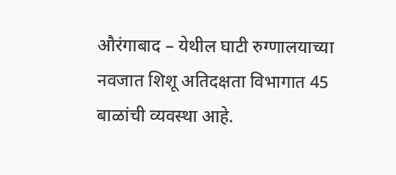औरंगाबाद – येथील घाटी रुग्णालयाच्या नवजात शिशू अतिदक्षता विभागात 45 बाळांची व्यवस्था आहे.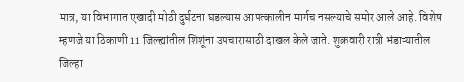मात्र, या विभागात एखादी मोठी दुर्घटना घडल्यास आपत्कालीन मार्गच नसल्याचे समोर आले आहे. विशेष म्हणजे या ठिकाणी 11 जिल्ह्यांतील शिशूंना उपचारासाठी दाखल केले जाते. शुक्रवारी रात्री भंडाऱ्यातील जिल्हा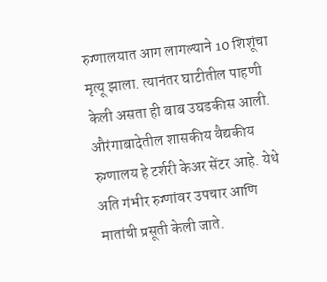रुग्णालयात आग लागल्याने 10 शिशूंचा मृत्यू झाला. त्यानंतर घाटीतील पाहणी केली असता ही बाब उघडकीस आली.
औरंगाबादेतील शासकीय वैद्यकीय रुग्णालय हे टर्शरी केअर सेंटर आहे. येथे अति गंभीर रुग्णांवर उपचार आणि मातांची प्रसूती केली जाते.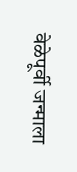वेळेपूर्वी जन्माला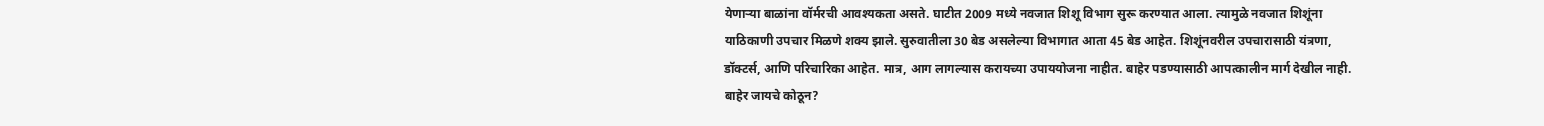येणाऱ्या बाळांना वॉर्मरची आवश्यकता असते. घाटीत 2009 मध्ये नवजात शिशू विभाग सुरू करण्यात आला. त्यामुळे नवजात शिशूंना याठिकाणी उपचार मिळणे शक्य झाले. सुरुवातीला 30 बेड असलेल्या विभागात आता 45 बेड आहेत. शिशूंनवरील उपचारासाठी यंत्रणा, डॉक्टर्स, आणि परिचारिका आहेत. मात्र, आग लागल्यास करायच्या उपाययोजना नाहीत. बाहेर पडण्यासाठी आपत्कालीन मार्ग देखील नाही.
बाहेर जायचे कोठून?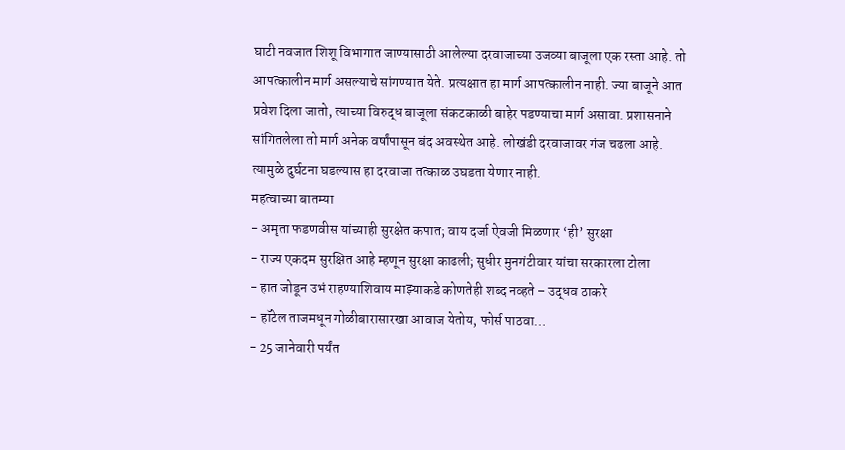घाटी नवजात शिशू विभागात जाण्यासाठी आलेल्या दरवाजाच्या उजव्या बाजूला एक रस्ता आहे. तो आपत्कालीन मार्ग असल्याचे सांगण्यात येते. प्रत्यक्षात हा मार्ग आपत्कालीन नाही. ज्या बाजूने आत प्रवेश दिला जातो, त्याच्या विरुद्ध बाजूला संकटकाळी बाहेर पडण्याचा मार्ग असावा. प्रशासनाने सांगितलेला तो मार्ग अनेक वर्षांपासून बंद अवस्थेत आहे. लोखंडी दरवाजावर गंज चढला आहे. त्यामुळे दुर्घटना घडल्यास हा दरवाजा तत्काळ उघडता येणार नाही.
महत्वाच्या बातम्या
- अमृता फडणवीस यांच्याही सुरक्षेत कपात; वाय दर्जा ऐवजी मिळणार ‘ही’ सुरक्षा
- राज्य एकदम सुरक्षित आहे म्हणून सुरक्षा काढली; सुधीर मुनगंटीवार यांचा सरकारला टोला
- हात जोडून उभं राहण्याशिवाय माझ्याकडे कोणतेही शब्द नव्हते – उद्धव ठाकरे
- हॉटेल ताजमधून गोळीबारासारखा आवाज येतोय, फोर्स पाठवा…
- 25 जानेवारी पर्यंत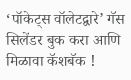‘पॉकेट्स वॉलेटद्वारे’ गॅस सिलेंडर बुक करा आणि मिळावा कॅशबॅक !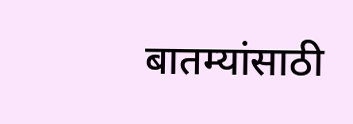बातम्यांसाठी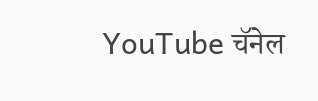YouTube चॅनेल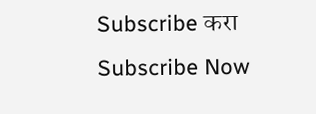Subscribe करा
Subscribe Now